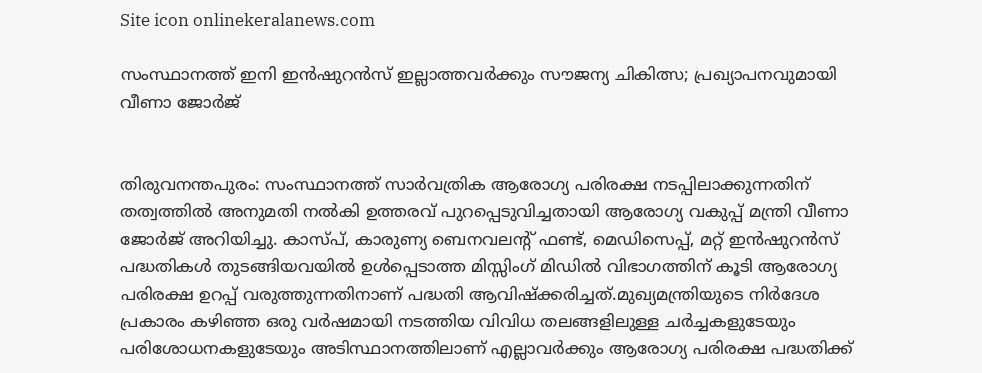Site icon onlinekeralanews.com

സംസ്ഥാനത്ത് ഇനി ഇൻഷുറൻസ് ഇല്ലാത്തവർക്കും സൗജന്യ ചികിത്സ; പ്രഖ്യാപനവുമായി വീണാ ജോർജ്


തിരുവനന്തപുരം: സംസ്ഥാനത്ത് സാർവത്രിക ആരോഗ്യ പരിരക്ഷ നടപ്പിലാക്കുന്നതിന് തത്വത്തിൽ അനുമതി നല്‍കി ഉത്തരവ് പുറപ്പെടുവിച്ചതായി ആരോഗ്യ വകുപ്പ് മന്ത്രി വീണാ ജോര്‍ജ് അറിയിച്ചു. കാസ്പ്, കാരുണ്യ ബെനവലന്റ് ഫണ്ട്, മെഡിസെപ്പ്, മറ്റ് ഇന്‍ഷുറന്‍സ് പദ്ധതികൾ തുടങ്ങിയവയില്‍ ഉള്‍പ്പെടാത്ത മിസ്സിംഗ് മിഡില്‍ വിഭാഗത്തിന് കൂടി ആരോഗ്യ പരിരക്ഷ ഉറപ്പ് വരുത്തുന്നതിനാണ് പദ്ധതി ആവിഷ്‌ക്കരിച്ചത്.മുഖ്യമന്ത്രിയുടെ നിര്‍ദേശ പ്രകാരം കഴിഞ്ഞ ഒരു വര്‍ഷമായി നടത്തിയ വിവിധ തലങ്ങളിലുള്ള ചര്‍ച്ചകളുടേയും പരിശോധനകളുടേയും അടിസ്ഥാനത്തിലാണ് എല്ലാവര്‍ക്കും ആരോഗ്യ പരിരക്ഷ പദ്ധതിക്ക്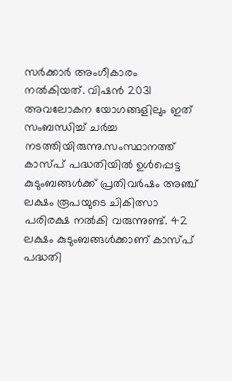സര്‍ക്കാര്‍ അംഗീകാരം നല്‍കിയത്. വിഷന്‍ 2031 അവലോകന യോഗങ്ങളിലും ഇത് സംബന്ധിച്ച് ചര്‍ച്ച നടത്തിയിരുന്നു.സംസ്ഥാനത്ത് കാസ്പ് പദ്ധതിയില്‍ ഉള്‍പ്പെട്ട കുടുംബങ്ങള്‍ക്ക് പ്രതിവര്‍ഷം അഞ്ച് ലക്ഷം രൂപയുടെ ചികിത്സാ പരിരക്ഷ നല്‍കി വരുന്നുണ്ട്. 42 ലക്ഷം കുടുംബങ്ങള്‍ക്കാണ് കാസ്പ് പദ്ധതി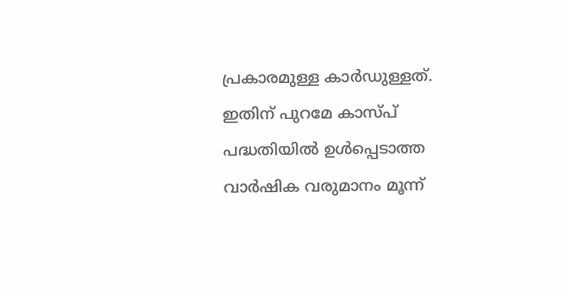പ്രകാരമുള്ള കാര്‍ഡുള്ളത്. ഇതിന് പുറമേ കാസ്പ് പദ്ധതിയില്‍ ഉള്‍പ്പെടാത്ത വാര്‍ഷിക വരുമാനം മൂന്ന്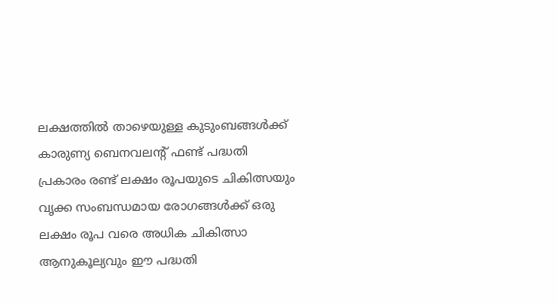ലക്ഷത്തില്‍ താഴെയുള്ള കുടുംബങ്ങള്‍ക്ക് കാരുണ്യ ബെനവലന്റ് ഫണ്ട് പദ്ധതി പ്രകാരം രണ്ട് ലക്ഷം രൂപയുടെ ചികിത്സയും വൃക്ക സംബന്ധമായ രോഗങ്ങള്‍ക്ക് ഒരു ലക്ഷം രൂപ വരെ അധിക ചികിത്സാ ആനുകൂല്യവും ഈ പദ്ധതി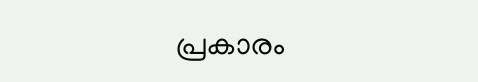പ്രകാരം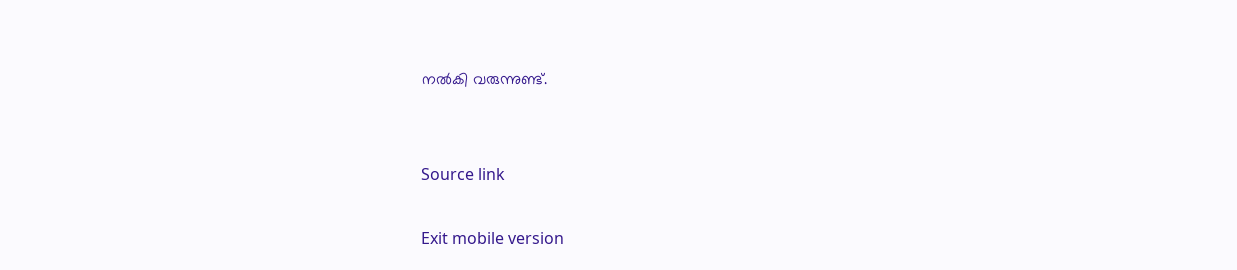നല്‍കി വരുന്നുണ്ട്.


Source link

Exit mobile version